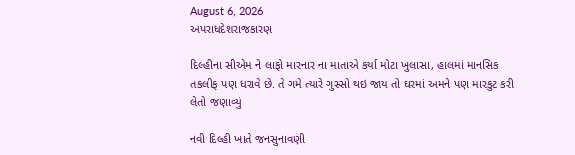August 6, 2026
અપરાધદેશરાજકારણ

દિલ્હીના સીએમ ને લાફો મારનાર ના માતાએ કર્યા મોટા ખુલાસા, હાલમાં માનસિક તકલીફ પણ ધરાવે છે. તે ગમે ત્‍યારે ગુસ્‍સો થઇ જાય તો ઘરમાં અમને પણ મારકુટ કરી લેતો જણાવ્યું

નવી દિલ્‍હી ખાતે જનસુનાવણી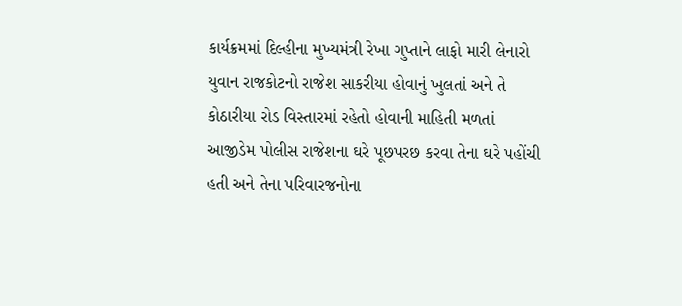કાર્યક્રમમાં દિલ્‍હીના મુખ્‍યમંત્રી રેખા ગુપ્‍તાને લાફો મારી લેનારો યુવાન રાજકોટનો રાજેશ સાકરીયા હોવાનું ખુલતાં અને તે કોઠારીયા રોડ વિસ્‍તારમાં રહેતો હોવાની માહિતી મળતાં આજીડેમ પોલીસ રાજેશના ઘરે પૂછપરછ કરવા તેના ઘરે પહોંચી હતી અને તેના પરિવારજનોના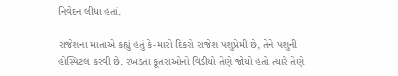નિવેદન લીધા હતાં.

રાજેશના માતાએ કહ્યું હતું કે-મારો દિકરો રાજેશ પશુપ્રેમી છે, તેને પશુની હોસ્‍પિટલ કરવી છે. રખડતા કૂતરાઓનો વિડીયો તેણે જોયો હતો ત્‍યારે તેણે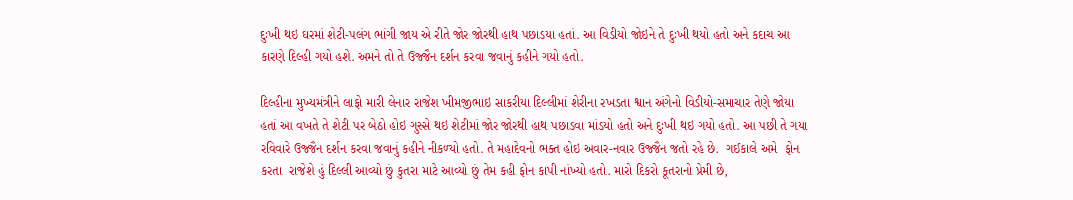દુઃખી થઇ ઘરમાં શેટી-પલંગ ભાંગી જાય એ રીતે જોર જોરથી હાથ પછાડયા હતાં. આ વિડીયો જોઇને તે દુઃખી થયો હતો અને કદાચ આ કારણે દિલ્‍હી ગયો હશે. અમને તો તે ઉજ્જૈન દર્શન કરવા જવાનું કહીને ગયો હતો.

દિલ્‍હીના મુખ્‍યમંત્રીને લાફો મારી લેનાર રાજેશ ખીમજીભાઇ સાકરીયા દિલ્લીમાં શેરીના રખડતા શ્વાન અંગેનો વિડીયો-સમાચાર તેણે જોયા હતાં આ વખતે તે શેટી પર બેઠો હોઇ ગુસ્‍સે થઇ શેટીમાં જોર જોરથી હાથ પછાડવા માંડયો હતો અને દુઃખી થઇ ગયો હતો. આ પછી તે ગયા રવિવારે ઉજ્જૈન દર્શન કરવા જવાનું કહીને નીકળ્‍યો હતો. તે મહાદેવનો ભક્‍ત હોઇ અવાર-નવાર ઉજ્જૈન જતો રહે છે.  ગઈકાલે અમે  ફોન કરતા  રાજેશે હું દિલ્લી આવ્‍યો છું કુતરા માટે આવ્‍યો છું તેમ કહી ફોન કાપી નાંખ્‍યો હતો. મારો દિકરો કૂતરાનો પ્રેમી છે,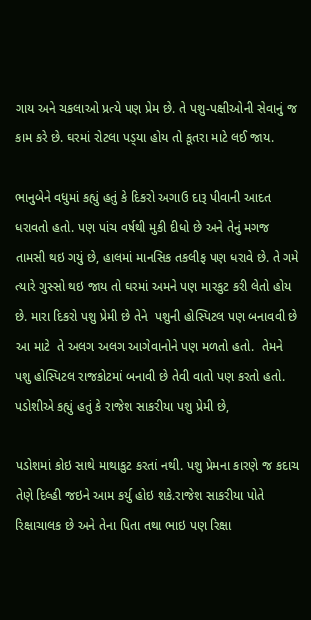ગાય અને ચકલાઓ પ્રત્‍યે પણ પ્રેમ છે. તે પશુ-પક્ષીઓની સેવાનું જ કામ કરે છે. ઘરમાં રોટલા પડ્‍યા હોય તો કૂતરા માટે લઈ જાય.

ભાનુબેને વધુમાં કહ્યું હતું કે દિકરો અગાઉ દારૂ પીવાની આદત ધરાવતો હતો. પણ પાંચ વર્ષથી મુકી દીધો છે અને તેનું મગજ તામસી થઇ ગયું છે, હાલમાં માનસિક તકલીફ પણ ધરાવે છે. તે ગમે ત્‍યારે ગુસ્‍સો થઇ જાય તો ઘરમાં અમને પણ મારકુટ કરી લેતો હોય છે. મારા દિકરો પશુ પ્રેમી છે તેને  પશુની હોસ્‍પિટલ પણ બનાવવી છે આ માટે  તે અલગ અલગ આગેવાનોને પણ મળતો હતો.  તેમને પશુ હોસ્‍પિટલ રાજકોટમાં બનાવી છે તેવી વાતો પણ કરતો હતો. પડોશીએ કહ્યું હતું કે રાજેશ સાકરીયા પશુ પ્રેમી છે,

પડોશમાં કોઇ સાથે માથાકુટ કરતાં નથી. પશુ પ્રેમના કારણે જ કદાચ તેણે દિલ્‍હી જઇને આમ કર્યુ હોઇ શકે.રાજેશ સાકરીયા પોતે રિક્ષાચાલક છે અને તેના પિતા તથા ભાઇ પણ રિક્ષા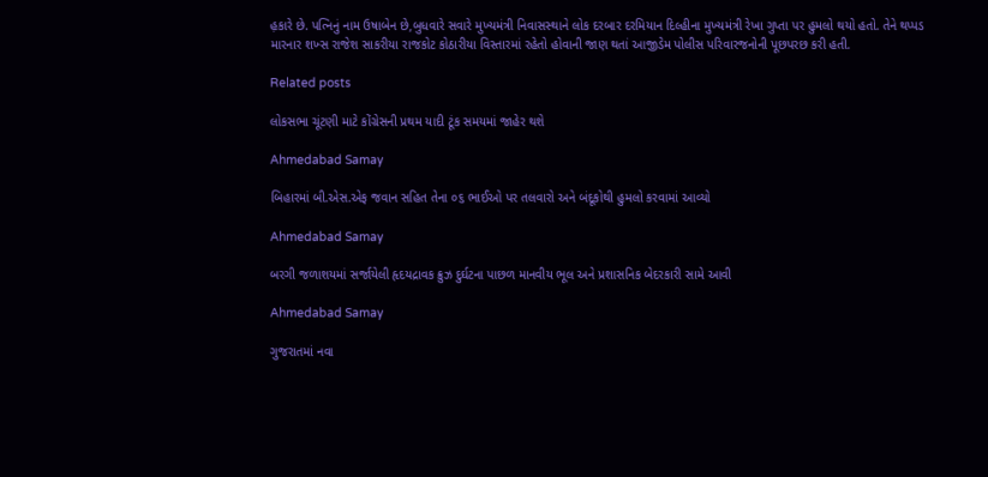હ઼કારે છે. પત્‍નિનું નામ ઉષાબેન છે,બુધવારે સવારે મુખ્‍યમંત્રી નિવાસસ્‍થાને લોક દરબાર દરમિયાન દિલ્‍હીના મુખ્‍યમંત્રી રેખા ગુપ્‍તા પર હુમલો થયો હતો. તેને થપ્‍પડ મારનાર શખ્‍સ રાજેશ સાકરીયા રાજકોટ કોઠારીયા વિસ્‍તારમાં રહેતો હોવાની જાણ થતાં આજીડેમ પોલીસ પરિવારજનોની પૂછપરછ કરી હતી.

Related posts

લોકસભા ચૂંટણી માટે કોંગ્રેસની પ્રથમ યાદી ટૂંક સમયમાં જાહેર થશે

Ahmedabad Samay

બિહારમાં બી.એસ.એફ જવાન સહિત તેના ૦૬ ભાઈઓ પર તલવારો અને બંદૂકોથી હુમલો કરવામાં આવ્યો

Ahmedabad Samay

બરગી જળાશયમાં સર્જાયેલી હૃદયદ્રાવક ક્રુઝ દુર્ઘટના પાછળ માનવીય ભૂલ અને પ્રશાસનિક બેદરકારી સામે આવી

Ahmedabad Samay

ગુજરાતમાં નવા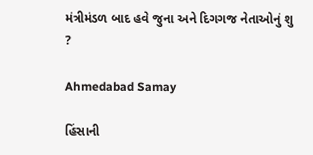મંત્રીમંડળ બાદ હવે જુના અને દિગગજ નેતાઓનું શુ ?

Ahmedabad Samay

હિંસાની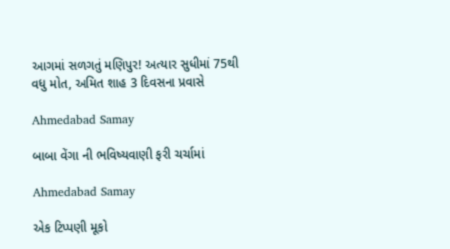આગમાં સળગતું મણિપુર! અત્યાર સુધીમાં 75થી વધુ મોત, અમિત શાહ 3 દિવસના પ્રવાસે

Ahmedabad Samay

બાબા વેંગા ની ભવિષ્યવાણી ફરી ચર્ચામાં

Ahmedabad Samay

એક ટિપ્પણી મૂકો